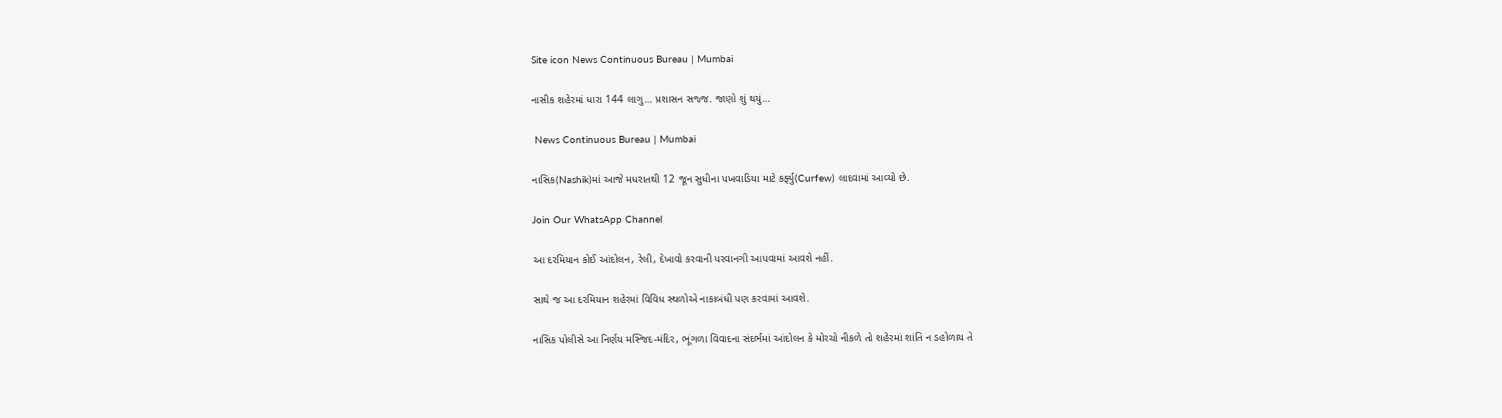Site icon News Continuous Bureau | Mumbai

નાસીક શહેરમાં ધારા 144 લાગુ… પ્રશાસન સજ્જ. જાણો શું થયું…

 News Continuous Bureau | Mumbai

નાસિક(Nashik)માં આજે મધરાતથી 12 જૂન સુધીના પખવાડિયા માટે કર્ફ્યુ(Curfew) લાદવામાં આવ્યો છે.

Join Our WhatsApp Channel

આ દરમિયાન કોઈ આંદોલન, રેલી, દેખાવો કરવાની પરવાનગી આપવામાં આવશે નહીં.

સાથે જ આ દરમિયાન શહેરમાં વિવિધ સ્થળોએ નાકાબંધી પણ કરવામાં આવશે.

નાસિક પોલીસે આ નિર્ણય મસ્જિદ-મંદિર, ભૂંગળા વિવાદના સંદર્ભમાં આંદોલન કે મોરચો નીકળે તો શહેરમાં શાંતિ ન ડહોળાય તે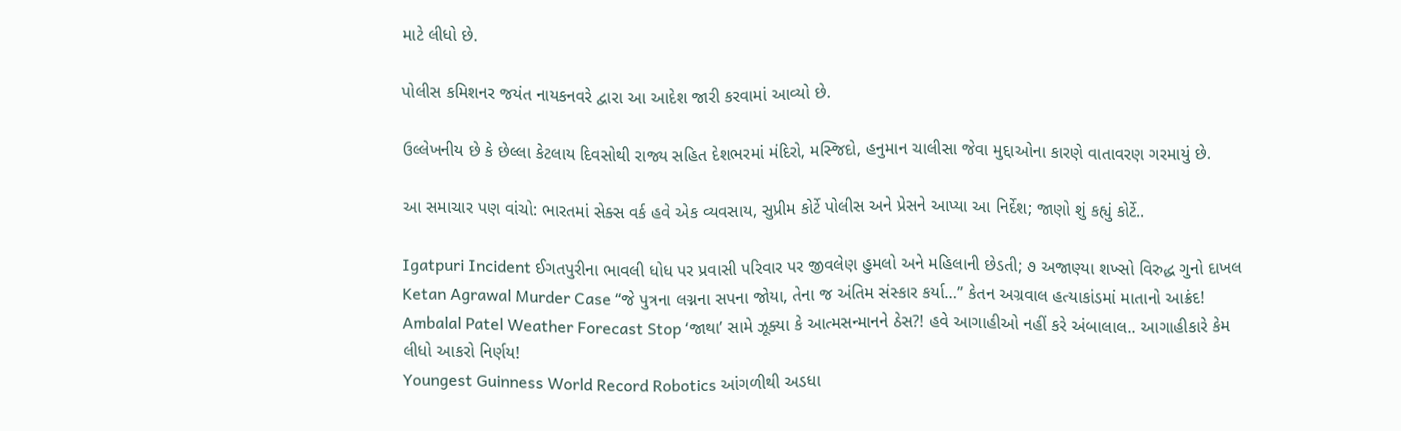માટે લીધો છે.

પોલીસ કમિશનર જયંત નાયકનવરે દ્વારા આ આદેશ જારી કરવામાં આવ્યો છે.

ઉલ્લેખનીય છે કે છેલ્લા કેટલાય દિવસોથી રાજ્ય સહિત દેશભરમાં મંદિરો, મસ્જિદો, હનુમાન ચાલીસા જેવા મુદ્દાઓના કારણે વાતાવરણ ગરમાયું છે.

આ સમાચાર પણ વાંચો: ભારતમાં સેક્સ વર્ક હવે એક વ્યવસાય, સુપ્રીમ કોર્ટે પોલીસ અને પ્રેસને આપ્યા આ નિર્દેશ; જાણો શું કહ્યું કોર્ટે..

Igatpuri Incident ઈગતપુરીના ભાવલી ધોધ પર પ્રવાસી પરિવાર પર જીવલેણ હુમલો અને મહિલાની છેડતી; ૭ અજાણ્યા શખ્સો વિરુદ્ધ ગુનો દાખલ
Ketan Agrawal Murder Case “જે પુત્રના લગ્નના સપના જોયા, તેના જ અંતિમ સંસ્કાર કર્યા…” કેતન અગ્રવાલ હત્યાકાંડમાં માતાનો આક્રંદ!
Ambalal Patel Weather Forecast Stop ‘જાથા’ સામે ઝૂક્યા કે આત્મસન્માનને ઠેસ?! હવે આગાહીઓ નહીં કરે અંબાલાલ.. આગાહીકારે કેમ લીધો આકરો નિર્ણય!
Youngest Guinness World Record Robotics આંગળીથી અડધા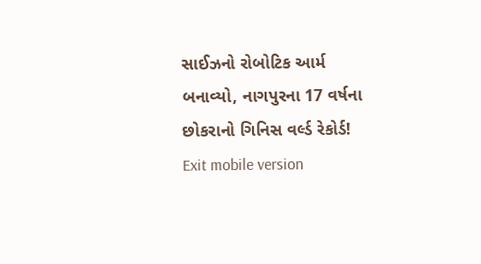સાઈઝનો રોબોટિક આર્મ બનાવ્યો, નાગપુરના 17 વર્ષના છોકરાનો ગિનિસ વર્લ્ડ રેકોર્ડ!
Exit mobile version